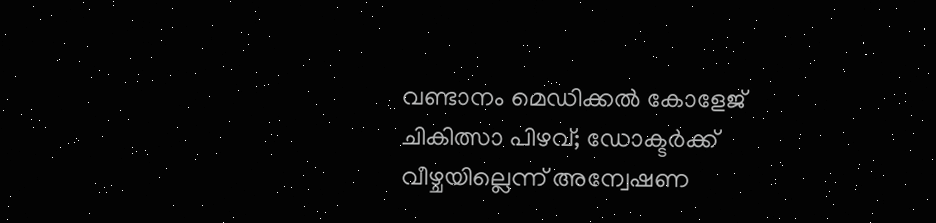വണ്ടാനം മെഡിക്കല്‍ കോളേജ് ചികിത്സാ പിഴവ്; ഡോക്ടര്‍ക്ക് വീഴ്ചയില്ലെന്ന് അന്വേഷണ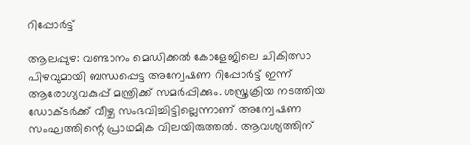റിപ്പോര്‍ട്ട്

ആലപ്പുഴ: വണ്ടാനം മെഡിക്കല്‍ കോളേജിലെ ചികിത്സാ പിഴവുമായി ബന്ധപ്പെട്ട അന്വേഷണ റിപ്പോർട്ട് ഇന്ന് ആരോഗ്യവകുപ്പ് മന്ത്രിക്ക് സമർപ്പിക്കും. ശസ്ത്രക്രിയ നടത്തിയ ഡോക്ടർക്ക് വീഴ്ച സംഭവിച്ചിട്ടില്ലെന്നാണ് അന്വേഷണ സംഘത്തിന്റെ പ്രാഥമിക വിലയിരുത്തല്‍. ആവശ്യത്തിന്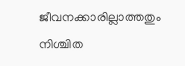ജീവനക്കാരില്ലാത്തതും നിശ്ചിത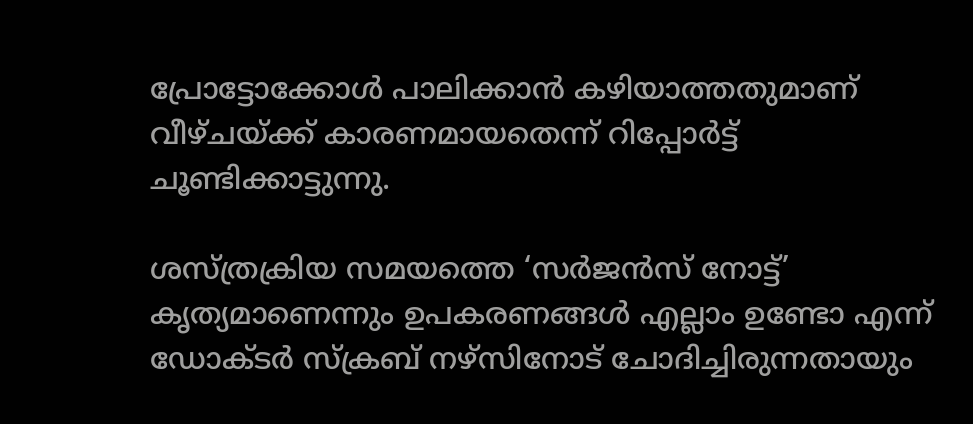പ്രോട്ടോക്കോള്‍ പാലിക്കാൻ കഴിയാത്തതുമാണ് വീഴ്ചയ്ക്ക് കാരണമായതെന്ന് റിപ്പോർട്ട് ചൂണ്ടിക്കാട്ടുന്നു.

ശസ്ത്രക്രിയ സമയത്തെ ‘സർജൻസ് നോട്ട്’ കൃത്യമാണെന്നും ഉപകരണങ്ങള്‍ എല്ലാം ഉണ്ടോ എന്ന് ഡോക്ടർ സ്ക്രബ് നഴ്സിനോട് ചോദിച്ചിരുന്നതായും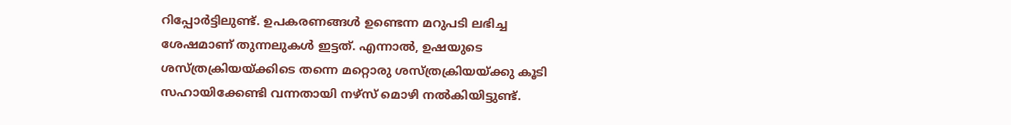റിപ്പോർട്ടിലുണ്ട്. ഉപകരണങ്ങള്‍ ഉണ്ടെന്ന മറുപടി ലഭിച്ച ശേഷമാണ് തുന്നലുകള്‍ ഇട്ടത്. എന്നാല്‍, ഉഷയുടെ ശസ്ത്രക്രിയയ്ക്കിടെ തന്നെ മറ്റൊരു ശസ്ത്രക്രിയയ്ക്കു കൂടി സഹായിക്കേണ്ടി വന്നതായി നഴ്സ് മൊഴി നല്‍കിയിട്ടുണ്ട്.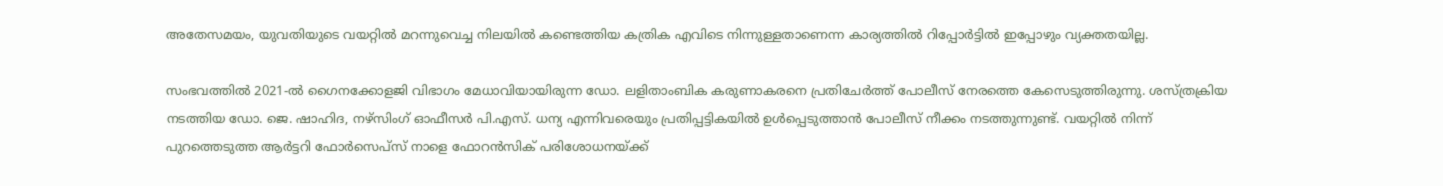അതേസമയം, യുവതിയുടെ വയറ്റില്‍ മറന്നുവെച്ച നിലയില്‍ കണ്ടെത്തിയ കത്രിക എവിടെ നിന്നുള്ളതാണെന്ന കാര്യത്തില്‍ റിപ്പോർട്ടില്‍ ഇപ്പോഴും വ്യക്തതയില്ല.

സംഭവത്തില്‍ 2021-ല്‍ ഗൈനക്കോളജി വിഭാഗം മേധാവിയായിരുന്ന ഡോ. ലളിതാംബിക കരുണാകരനെ പ്രതിചേർത്ത് പോലീസ് നേരത്തെ കേസെടുത്തിരുന്നു. ശസ്ത്രക്രിയ നടത്തിയ ഡോ. ജെ. ഷാഹിദ, നഴ്സിംഗ് ഓഫീസർ പി.എസ്. ധന്യ എന്നിവരെയും പ്രതിപ്പട്ടികയില്‍ ഉള്‍പ്പെടുത്താൻ പോലീസ് നീക്കം നടത്തുന്നുണ്ട്. വയറ്റില്‍ നിന്ന് പുറത്തെടുത്ത ആർട്ടറി ഫോർസെപ്സ് നാളെ ഫോറൻസിക് പരിശോധനയ്ക്ക്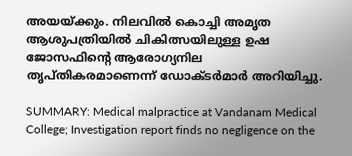അയയ്ക്കും. നിലവില്‍ കൊച്ചി അമൃത ആശുപത്രിയില്‍ ചികിത്സയിലുള്ള ഉഷ ജോസഫിന്റെ ആരോഗ്യനില തൃപ്തികരമാണെന്ന് ഡോക്ടർമാർ അറിയിച്ചു.

SUMMARY: Medical malpractice at Vandanam Medical College; Investigation report finds no negligence on the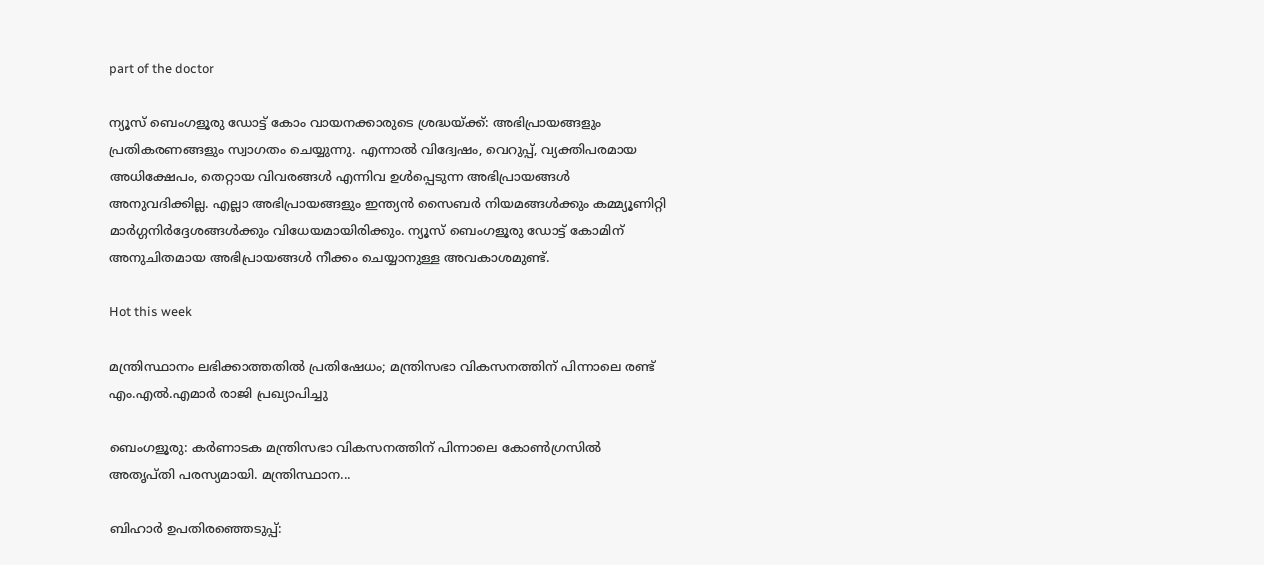part of the doctor

ന്യൂസ് ബെംഗളൂരു ഡോട്ട് കോം വായനക്കാരുടെ ശ്രദ്ധയ്ക്ക്: അഭിപ്രായങ്ങളും പ്രതികരണങ്ങളും സ്വാഗതം ചെയ്യുന്നു. എന്നാൽ വിദ്വേഷം, വെറുപ്പ്, വ്യക്തിപരമായ അധിക്ഷേപം, തെറ്റായ വിവരങ്ങൾ എന്നിവ ഉൾപ്പെടുന്ന അഭിപ്രായങ്ങൾ അനുവദിക്കില്ല. എല്ലാ അഭിപ്രായങ്ങളും ഇന്ത്യൻ സൈബർ നിയമങ്ങൾക്കും കമ്മ്യൂണിറ്റി മാർഗ്ഗനിർദ്ദേശങ്ങൾക്കും വിധേയമായിരിക്കും. ന്യൂസ് ബെംഗളൂരു ഡോട്ട് കോമിന് അനുചിതമായ അഭിപ്രായങ്ങൾ നീക്കം ചെയ്യാനുള്ള അവകാശമുണ്ട്.

Hot this week

മന്ത്രിസ്ഥാനം ലഭിക്കാത്തതിൽ പ്രതിഷേധം; മന്ത്രിസഭാ വികസനത്തിന് പിന്നാലെ രണ്ട് എം.എൽ.എമാർ രാജി പ്രഖ്യാപിച്ചു

ബെംഗളൂരു: കർണാടക മന്ത്രിസഭാ വികസനത്തിന് പിന്നാലെ കോൺഗ്രസിൽ അതൃപ്തി പരസ്യമായി. മന്ത്രിസ്ഥാന...

ബിഹാര്‍ ഉപതിരഞ്ഞെടുപ്പ്: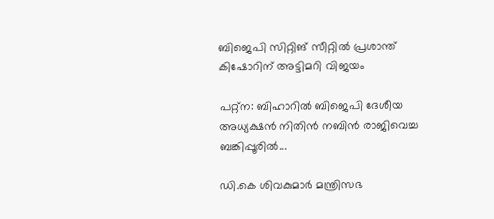ബിജെപി സിറ്റിങ് സീറ്റില്‍ പ്രശാന്ത് കിഷോറിന് അട്ടിമറി വിജയം

പറ്റ്‌ന: ബിഹാറില്‍ ബിജെപി ദേശീയ അധ്യക്ഷന്‍ നിതിന്‍ നബിന്‍ രാജിവെച്ച ബങ്കിപ്പൂരില്‍...

ഡി.കെ ശിവകുമാര്‍ മന്ത്രിസഭ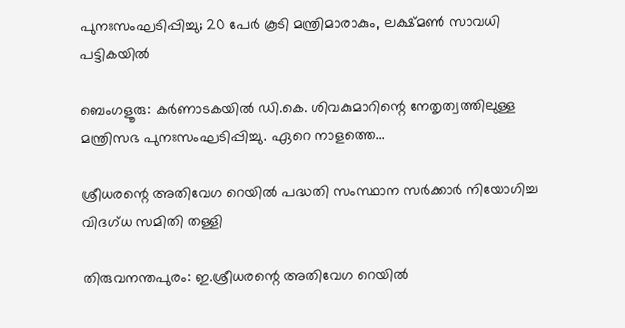പുനഃസംഘടിപ്പിച്ചു; 20 പേര്‍ കൂടി മന്ത്രിമാരാകും, ലക്ഷ്മൺ സാവധി പട്ടികയിൽ

ബെംഗളൂരു: കർണാടകയിൽ ഡി.കെ. ശിവകുമാറിന്റെ നേതൃത്വത്തിലുള്ള മന്ത്രിസഭ പുനഃസംഘടിപ്പിച്ചു. ഏറെ നാളത്തെ...

ശ്രീധരന്റെ അതിവേഗ റെയില്‍ പദ്ധതി സംസ്ഥാന സര്‍ക്കാര്‍ നിയോഗിച്ച വിദഗ്ധ സമിതി തള്ളി

തിരുവനന്തപുരം: ഇ.ശ്രീധരന്റെ അതിവേഗ റെയില്‍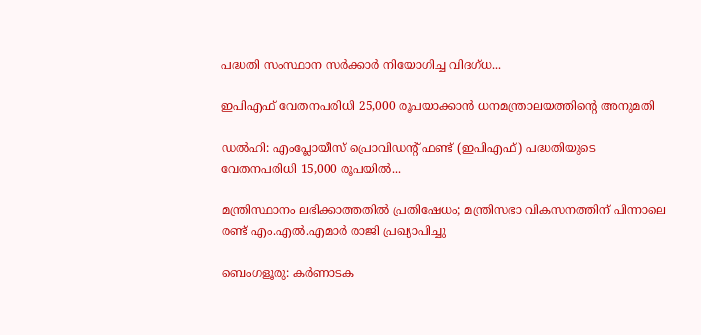പദ്ധതി സംസ്ഥാന സര്‍ക്കാര്‍ നിയോഗിച്ച വിദഗ്ധ...

ഇപിഎഫ് വേതനപരിധി 25,000 രൂപയാക്കാൻ ധനമന്ത്രാലയത്തിന്റെ അനുമതി

ഡല്‍ഹി: എംപ്ലോയീസ് പ്രൊവിഡന്റ് ഫണ്ട് (ഇപിഎഫ്) പദ്ധതിയുടെ വേതനപരിധി 15,000 രൂപയില്‍...

മന്ത്രിസ്ഥാനം ലഭിക്കാത്തതിൽ പ്രതിഷേധം; മന്ത്രിസഭാ വികസനത്തിന് പിന്നാലെ രണ്ട് എം.എൽ.എമാർ രാജി പ്രഖ്യാപിച്ചു

ബെംഗളൂരു: കർണാടക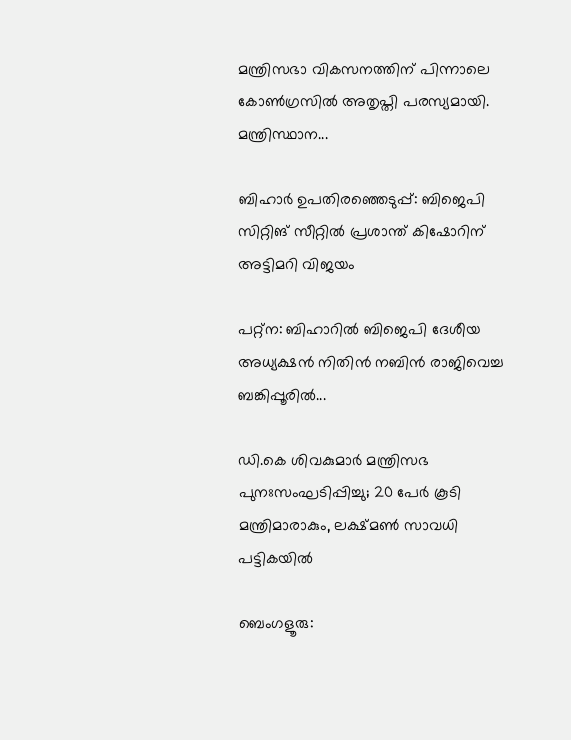മന്ത്രിസഭാ വികസനത്തിന് പിന്നാലെ കോൺഗ്രസിൽ അതൃപ്തി പരസ്യമായി. മന്ത്രിസ്ഥാന...

ബിഹാര്‍ ഉപതിരഞ്ഞെടുപ്പ്: ബിജെപി സിറ്റിങ് സീറ്റില്‍ പ്രശാന്ത് കിഷോറിന് അട്ടിമറി വിജയം

പറ്റ്‌ന: ബിഹാറില്‍ ബിജെപി ദേശീയ അധ്യക്ഷന്‍ നിതിന്‍ നബിന്‍ രാജിവെച്ച ബങ്കിപ്പൂരില്‍...

ഡി.കെ ശിവകുമാര്‍ മന്ത്രിസഭ പുനഃസംഘടിപ്പിച്ചു; 20 പേര്‍ കൂടി മന്ത്രിമാരാകും, ലക്ഷ്മൺ സാവധി പട്ടികയിൽ

ബെംഗളൂരു: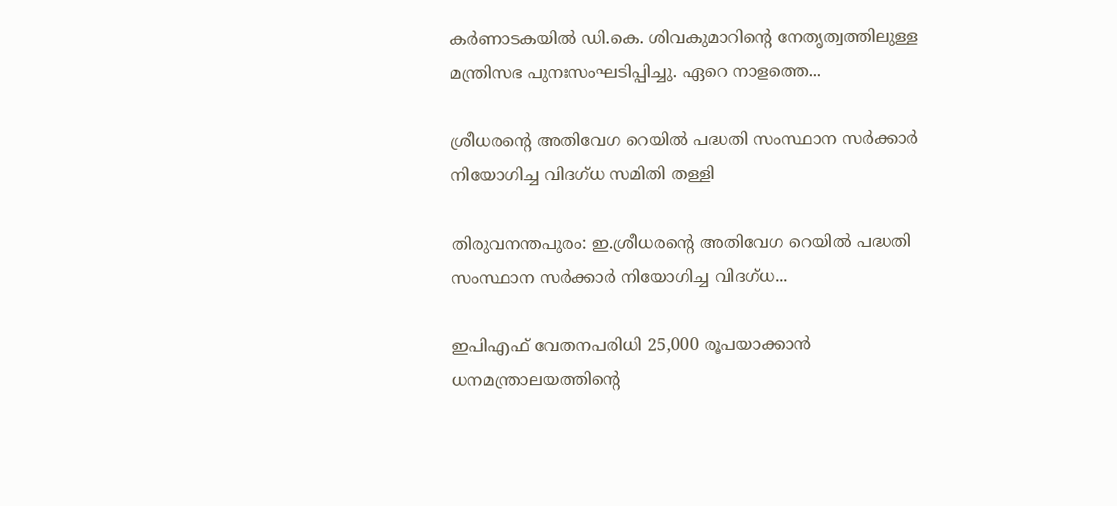കർണാടകയിൽ ഡി.കെ. ശിവകുമാറിന്റെ നേതൃത്വത്തിലുള്ള മന്ത്രിസഭ പുനഃസംഘടിപ്പിച്ചു. ഏറെ നാളത്തെ...

ശ്രീധരന്റെ അതിവേഗ റെയില്‍ പദ്ധതി സംസ്ഥാന സര്‍ക്കാര്‍ നിയോഗിച്ച വിദഗ്ധ സമിതി തള്ളി

തിരുവനന്തപുരം: ഇ.ശ്രീധരന്റെ അതിവേഗ റെയില്‍ പദ്ധതി സംസ്ഥാന സര്‍ക്കാര്‍ നിയോഗിച്ച വിദഗ്ധ...

ഇപിഎഫ് വേതനപരിധി 25,000 രൂപയാക്കാൻ ധനമന്ത്രാലയത്തിന്റെ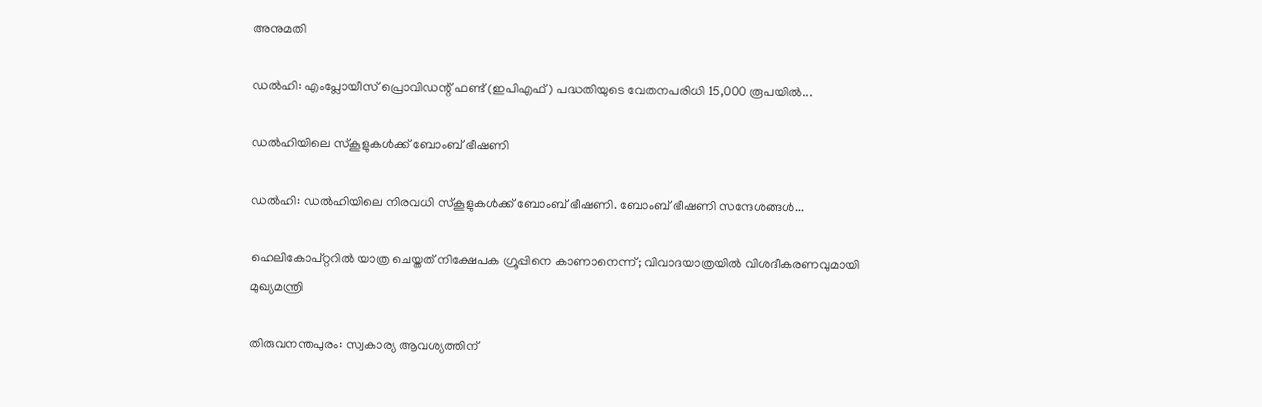അനുമതി

ഡല്‍ഹി: എംപ്ലോയീസ് പ്രൊവിഡന്റ് ഫണ്ട് (ഇപിഎഫ്) പദ്ധതിയുടെ വേതനപരിധി 15,000 രൂപയില്‍...

ഡല്‍ഹിയിലെ സ്കൂളുകള്‍ക്ക് ബോംബ് ഭീഷണി

ഡല്‍ഹി: ഡല്‍ഹിയിലെ നിരവധി സ്കൂളുകള്‍ക്ക് ബോംബ് ഭീഷണി. ബോംബ് ഭീഷണി സന്ദേശങ്ങള്‍...

ഹെലികോപ്റ്ററില്‍ യാത്ര ചെയ്തത് നിക്ഷേപക ഗ്രൂപ്പിനെ കാണാനെന്ന്; വിവാദയാത്രയില്‍ വിശദീകരണവുമായി മുഖ്യമന്ത്രി

തിരുവനന്തപുരം: സ്വകാര്യ ആവശ്യത്തിന്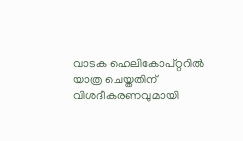വാടക ഹെലികോപ്റ്ററില്‍ യാത്ര ചെയ്തതിന് വിശദീകരണവുമായി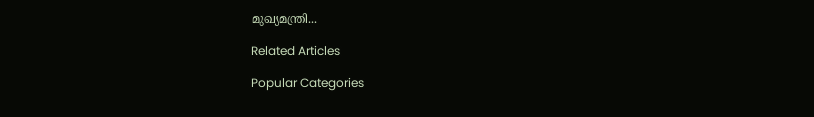മുഖ്യമന്ത്രി...

Related Articles

Popular Categories